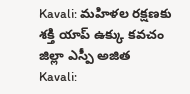Kavali: మహిళల రక్షణకు శక్తి యాప్ ఉక్కు కవచం జిల్లా ఎస్పీ అజిత
Kavali: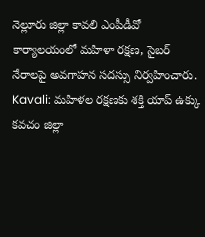నెల్లూరు జిల్లా కావలి ఎంపీడీవో కార్యాలయంలో మహిళా రక్షణ, సైబర్ నేరాలపై అవగాహన సదస్సు నిర్వహించారు.
Kavali: మహిళల రక్షణకు శక్తి యాప్ ఉక్కు కవచం జిల్లా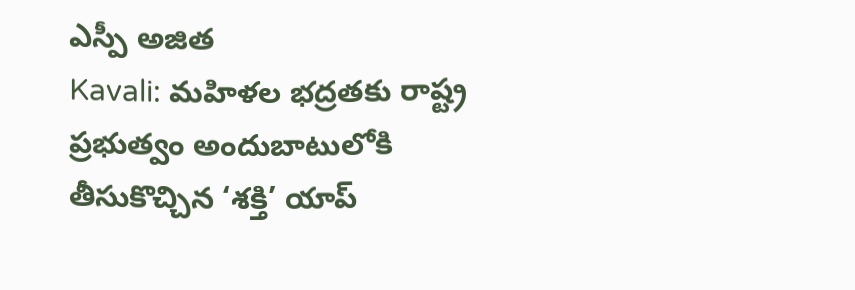ఎస్పీ అజిత
Kavali: మహిళల భద్రతకు రాష్ట్ర ప్రభుత్వం అందుబాటులోకి తీసుకొచ్చిన ‘శక్తి’ యాప్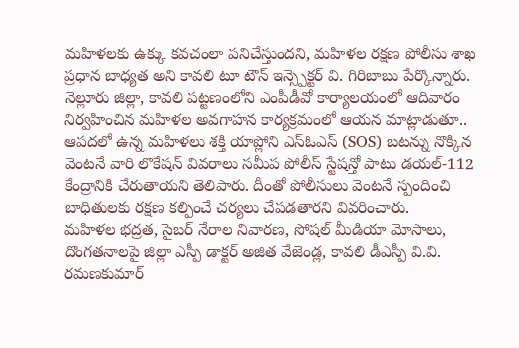మహిళలకు ఉక్కు కవచంలా పనిచేస్తుందని, మహిళల రక్షణ పోలీసు శాఖ ప్రధాన బాధ్యత అని కావలి టూ టౌన్ ఇన్స్పెక్టర్ వి. గిరిబాబు పేర్కొన్నారు. నెల్లూరు జిల్లా, కావలి పట్టణంలోని ఎంపీడీవో కార్యాలయంలో ఆదివారం నిర్వహించిన మహిళల అవగాహన కార్యక్రమంలో ఆయన మాట్లాడుతూ..
ఆపదలో ఉన్న మహిళలు శక్తి యాప్లోని ఎస్ఓఎస్ (SOS) బటన్ను నొక్కిన వెంటనే వారి లొకేషన్ వివరాలు సమీప పోలీస్ స్టేషన్తో పాటు డయల్-112 కేంద్రానికి చేరుతాయని తెలిపారు. దీంతో పోలీసులు వెంటనే స్పందించి బాధితులకు రక్షణ కల్పించే చర్యలు చేపడతారని వివరించారు.
మహిళల భద్రత, సైబర్ నేరాల నివారణ, సోషల్ మీడియా మోసాలు, దొంగతనాలపై జిల్లా ఎస్పీ డాక్టర్ అజిత వేజెండ్ల, కావలి డీఎస్పీ వి.వి. రమణకుమార్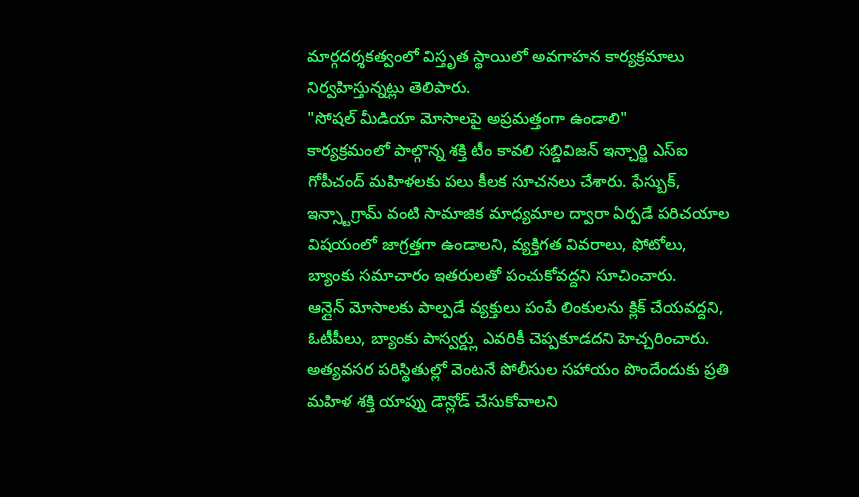మార్గదర్శకత్వంలో విస్తృత స్థాయిలో అవగాహన కార్యక్రమాలు నిర్వహిస్తున్నట్లు తెలిపారు.
"సోషల్ మీడియా మోసాలపై అప్రమత్తంగా ఉండాలి"
కార్యక్రమంలో పాల్గొన్న శక్తి టీం కావలి సబ్డివిజన్ ఇన్చార్జి ఎస్ఐ గోపీచంద్ మహిళలకు పలు కీలక సూచనలు చేశారు. ఫేస్బుక్, ఇన్స్టాగ్రామ్ వంటి సామాజిక మాధ్యమాల ద్వారా ఏర్పడే పరిచయాల విషయంలో జాగ్రత్తగా ఉండాలని, వ్యక్తిగత వివరాలు, ఫోటోలు, బ్యాంకు సమాచారం ఇతరులతో పంచుకోవద్దని సూచించారు.
ఆన్లైన్ మోసాలకు పాల్పడే వ్యక్తులు పంపే లింకులను క్లిక్ చేయవద్దని, ఓటీపీలు, బ్యాంకు పాస్వర్డ్లు ఎవరికీ చెప్పకూడదని హెచ్చరించారు. అత్యవసర పరిస్థితుల్లో వెంటనే పోలీసుల సహాయం పొందేందుకు ప్రతి మహిళ శక్తి యాప్ను డౌన్లోడ్ చేసుకోవాలని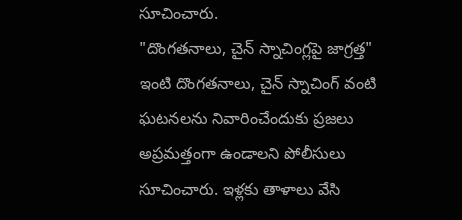సూచించారు.
"దొంగతనాలు, చైన్ స్నాచింగ్లపై జాగ్రత్త"
ఇంటి దొంగతనాలు, చైన్ స్నాచింగ్ వంటి ఘటనలను నివారించేందుకు ప్రజలు అప్రమత్తంగా ఉండాలని పోలీసులు సూచించారు. ఇళ్లకు తాళాలు వేసి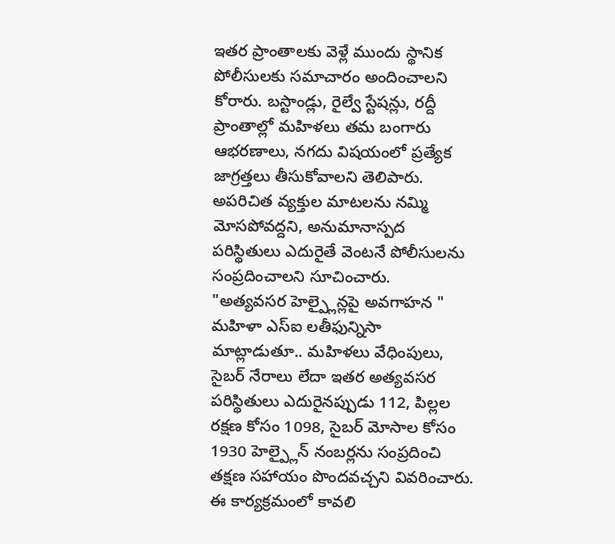ఇతర ప్రాంతాలకు వెళ్లే ముందు స్థానిక పోలీసులకు సమాచారం అందించాలని కోరారు. బస్టాండ్లు, రైల్వే స్టేషన్లు, రద్దీ ప్రాంతాల్లో మహిళలు తమ బంగారు ఆభరణాలు, నగదు విషయంలో ప్రత్యేక జాగ్రత్తలు తీసుకోవాలని తెలిపారు.
అపరిచిత వ్యక్తుల మాటలను నమ్మి మోసపోవద్దని, అనుమానాస్పద పరిస్థితులు ఎదురైతే వెంటనే పోలీసులను సంప్రదించాలని సూచించారు.
"అత్యవసర హెల్ప్లైన్లపై అవగాహన "
మహిళా ఎస్ఐ లతీఫున్నిసా మాట్లాడుతూ.. మహిళలు వేధింపులు, సైబర్ నేరాలు లేదా ఇతర అత్యవసర పరిస్థితులు ఎదురైనప్పుడు 112, పిల్లల రక్షణ కోసం 1098, సైబర్ మోసాల కోసం 1930 హెల్ప్లైన్ నంబర్లను సంప్రదించి తక్షణ సహాయం పొందవచ్చని వివరించారు.
ఈ కార్యక్రమంలో కావలి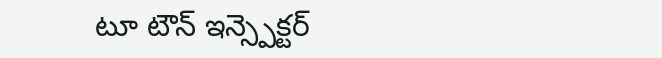టూ టౌన్ ఇన్స్పెక్టర్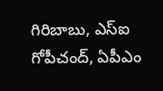గిరిబాబు, ఎస్ఐ గోపీచంద్, ఏపీఎం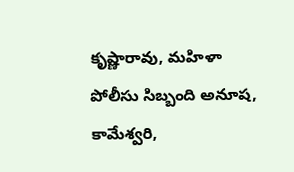కృష్ణారావు, మహిళా పోలీసు సిబ్బంది అనూష, కామేశ్వరి,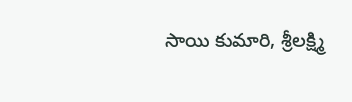సాయి కుమారి, శ్రీలక్ష్మి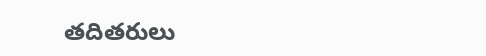తదితరులు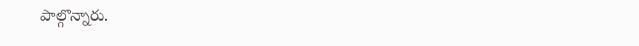పాల్గొన్నారు.